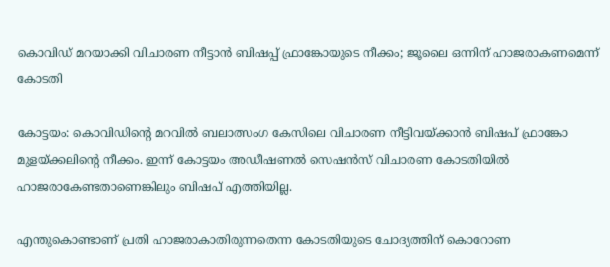കൊവിഡ് മറയാക്കി വിചാരണ നീട്ടാന്‍ ബിഷപ്പ് ഫ്രാങ്കോയുടെ നീക്കം; ജൂലൈ ഒന്നിന് ഹാജരാകണമെന്ന് കോടതി

കോട്ടയം: കൊവിഡിന്റെ മറവില്‍ ബലാത്സംഗ കേസിലെ വിചാരണ നീട്ടിവയ്ക്കാന്‍ ബിഷപ് ഫ്രാങ്കോ മുളയ്ക്കലിന്റെ നീക്കം. ഇന്ന് കോട്ടയം അഡീഷണല്‍ സെഷന്‍സ് വിചാരണ കോടതിയില്‍ ഹാജരാകേണ്ടതാണെങ്കിലും ബിഷപ് എത്തിയില്ല.

എന്തുകൊണ്ടാണ് പ്രതി ഹാജരാകാതിരുന്നതെന്ന കോടതിയുടെ ചോദ്യത്തിന് കൊറോണ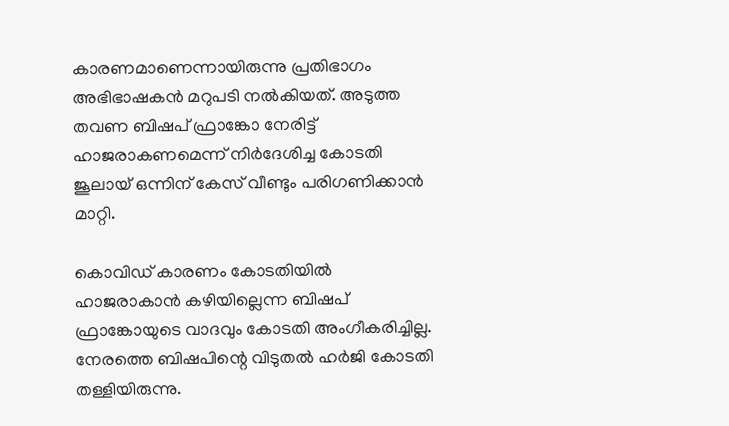കാരണമാണെന്നായിരുന്നു പ്രതിഭാഗം അഭിഭാഷകന്‍ മറുപടി നല്‍കിയത്. അടുത്ത തവണ ബിഷപ് ഫ്രാങ്കോ നേരിട്ട് ഹാജരാകണമെന്ന് നിര്‍ദേശിച്ച കോടതി ജൂലായ് ഒന്നിന് കേസ് വീണ്ടും പരിഗണിക്കാന്‍ മാറ്റി.

കൊവിഡ് കാരണം കോടതിയില്‍ ഹാജരാകാന്‍ കഴിയില്ലെന്ന ബിഷപ് ഫ്രാങ്കോയുടെ വാദവും കോടതി അംഗീകരിച്ചില്ല. നേരത്തെ ബിഷപിന്റെ വിടുതല്‍ ഹര്‍ജി കോടതി തള്ളിയിരുന്നു.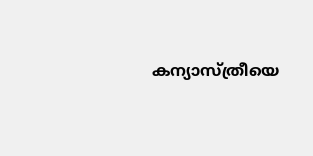കന്യാസ്ത്രീയെ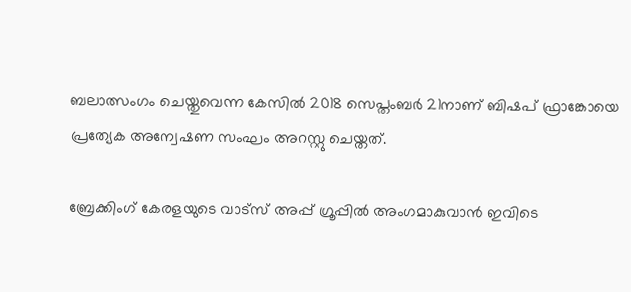ബലാത്സംഗം ചെയ്തുവെന്ന കേസില്‍ 2018 സെപ്തംബര്‍ 21നാണ് ബിഷപ് ഫ്രാങ്കോയെ പ്രത്യേക അന്വേഷണ സംഘം അറസ്റ്റു ചെയ്തത്.

ബ്രേക്കിംഗ് കേരളയുടെ വാട്സ് അപ്പ് ഗ്രൂപ്പിൽ അംഗമാകുവാൻ ഇവിടെ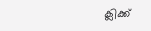ക്ലിക്ക്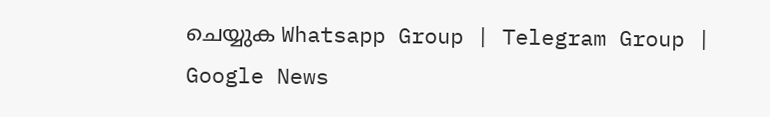ചെയ്യുക Whatsapp Group | Telegram Group | Google News